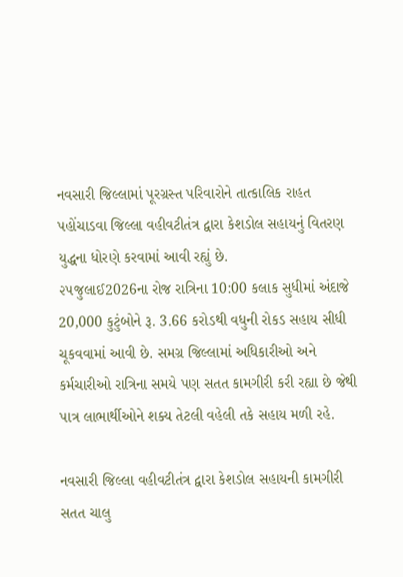નવસારી જિલ્લામાં પૂરગ્રસ્ત પરિવારોને તાત્કાલિક રાહત પહોંચાડવા જિલ્લા વહીવટીતંત્ર દ્વારા કેશડોલ સહાયનું વિતરણ યુદ્ધના ધોરણે કરવામાં આવી રહ્યું છે.
૨૫જુલાઈ2026ના રોજ રાત્રિના 10:00 કલાક સુધીમાં અંદાજે 20,000 કુટુંબોને રૂ. 3.66 કરોડથી વધુની રોકડ સહાય સીધી ચૂકવવામાં આવી છે. સમગ્ર જિલ્લામાં અધિકારીઓ અને કર્મચારીઓ રાત્રિના સમયે પણ સતત કામગીરી કરી રહ્યા છે જેથી પાત્ર લાભાર્થીઓને શક્ય તેટલી વહેલી તકે સહાય મળી રહે.

નવસારી જિલ્લા વહીવટીતંત્ર દ્વારા કેશડોલ સહાયની કામગીરી સતત ચાલુ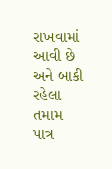રાખવામાં આવી છે અને બાકી રહેલા તમામ પાત્ર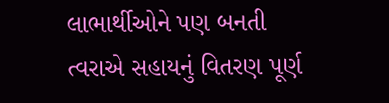લાભાર્થીઓને પણ બનતી ત્વરાએ સહાયનું વિતરણ પૂર્ણ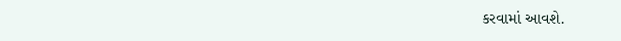કરવામાં આવશે.